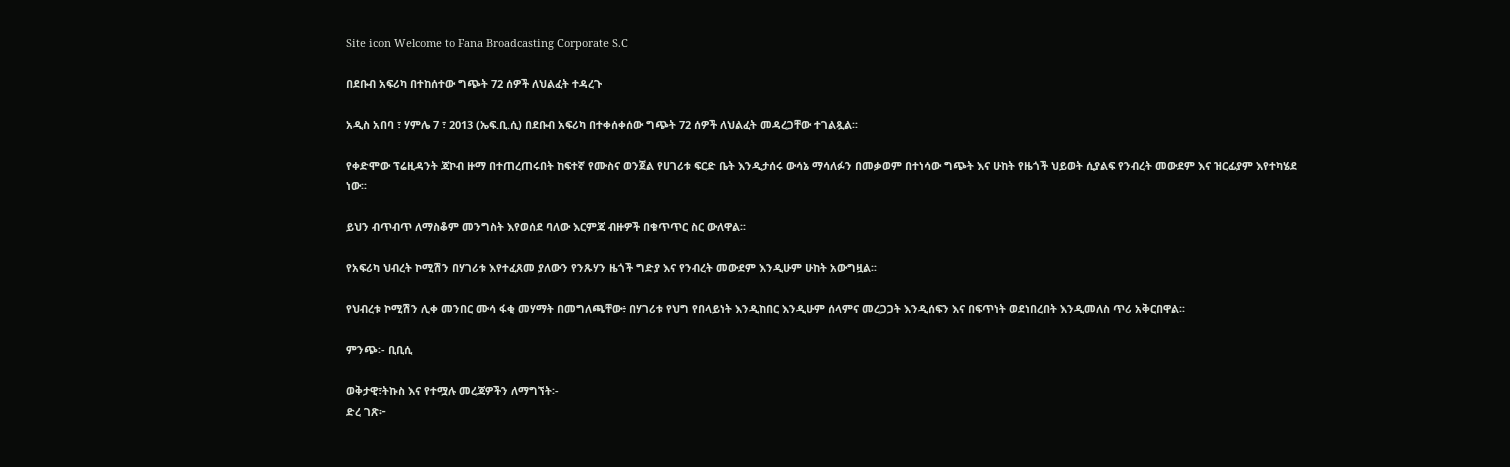Site icon Welcome to Fana Broadcasting Corporate S.C

በደቡብ አፍሪካ በተከሰተው ግጭት 72 ሰዎች ለህልፈት ተዳረጉ

አዲስ አበባ ፣ ሃምሌ 7 ፣ 2013 (ኤፍ.ቢ.ሲ) በደቡብ አፍሪካ በተቀሰቀሰው ግጭት 72 ሰዎች ለህልፈት መዳረጋቸው ተገልጿል፡፡

የቀድሞው ፕሬዚዳንት ጃኮብ ዙማ በተጠረጠሩበት ከፍተኛ የሙስና ወንጀል የሀገሪቱ ፍርድ ቤት እንዲታሰሩ ውሳኔ ማሳለፉን በመቃወም በተነሳው ግጭት እና ሁከት የዜጎች ህይወት ሲያልፍ የንብረት መውደም እና ዝርፊያም እየተካሄደ ነው፡፡

ይህን ብጥብጥ ለማስቆም መንግስት እየወሰደ ባለው እርምጃ ብዙዎች በቁጥጥር ስር ውለዋል፡፡

የአፍሪካ ህብረት ኮሚሽን በሃገሪቱ እየተፈጸመ ያለውን የንጹሃን ዜጎች ግድያ እና የንብረት መውደም እንዲሁም ሁከት አውግዟል፡፡

የህብረቱ ኮሚሽን ሊቀ መንበር ሙሳ ፋቂ መሃማት በመግለጫቸው፥ በሃገሪቱ የህግ የበላይነት እንዲከበር እንዲሁም ሰላምና መረጋጋት እንዲሰፍን እና በፍጥነት ወደነበረበት እንዲመለስ ጥሪ አቅርበዋል፡፡

ምንጭ፡- ቢቢሲ

ወቅታዊ፣ትኩስ እና የተሟሉ መረጃዎችን ለማግኘት፡-
ድረ ገጽ፦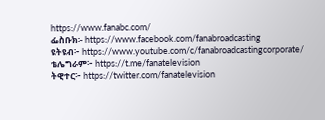https://www.fanabc.com/
ፌስቡክ፡- https://www.facebook.com/fanabroadcasting
ዩትዩብ፦ https://www.youtube.com/c/fanabroadcastingcorporate/
ቴሌግራም፦ https://t.me/fanatelevision
ትዊተር፦ https://twitter.com/fanatelevision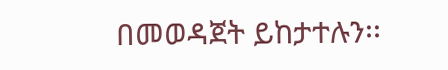በመወዳጀት ይከታተሉን፡፡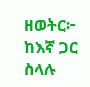ዘወትር፦ ከእኛ ጋር ስላሉ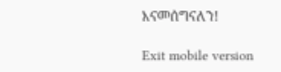እናመሰግናለን!

Exit mobile version